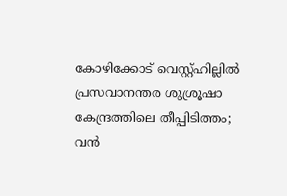കോഴിക്കോട് വെസ്റ്റ്ഹില്ലിൽ പ്രസവാനന്തര ശുശ്രൂഷാ കേന്ദ്രത്തിലെ തീപ്പിടിത്തം; വൻ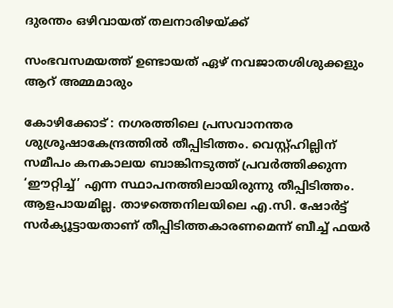ദുരന്തം ഒഴിവായത് തലനാരിഴയ്ക്ക്

സംഭവസമയത്ത് ഉണ്ടായത് ഏഴ്‌ നവജാതശിശുക്കളും ആറ് അമ്മമാരും

കോഴിക്കോട് : നഗരത്തിലെ പ്രസവാനന്തര ശുശ്രൂഷാകേന്ദ്രത്തിൽ തീപ്പിടിത്തം. വെസ്റ്റ്ഹില്ലിന് സമീപം കനകാലയ ബാങ്കിനടുത്ത് പ്രവർത്തിക്കുന്ന ‘ഈറ്റിച്ച്’ എന്ന സ്ഥാപനത്തിലായിരുന്നു തീപ്പിടിത്തം. ആളപായമില്ല. താഴത്തെനിലയിലെ എ.സി. ഷോർട്ട് സർക്യൂട്ടായതാണ് തീപ്പിടിത്തകാരണമെന്ന് ബീച്ച് ഫയർ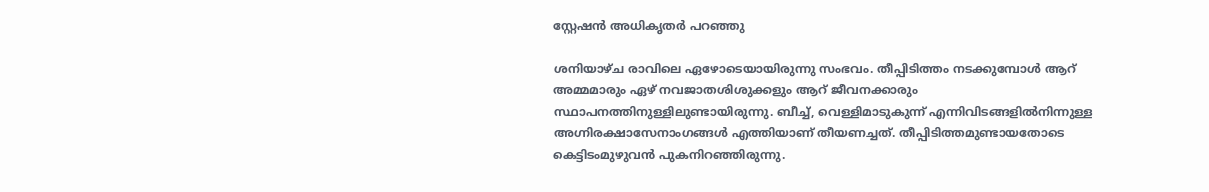സ്റ്റേഷൻ അധികൃതർ പറഞ്ഞു

ശനിയാഴ്ച രാവിലെ ഏഴോടെയായിരുന്നു സംഭവം. തീപ്പിടിത്തം നടക്കുമ്പോൾ ആറ് അമ്മമാരും ഏഴ് നവജാതശിശുക്കളും ആറ് ജീവനക്കാരും സ്ഥാപനത്തിനുള്ളിലുണ്ടായിരുന്നു. ബീച്ച്, വെള്ളിമാടുകുന്ന് എന്നിവിടങ്ങളിൽനിന്നുള്ള അഗ്നിരക്ഷാസേനാംഗങ്ങൾ എത്തിയാണ് തീയണച്ചത്. തീപ്പിടിത്തമുണ്ടായതോടെ കെട്ടിടംമുഴുവൻ പുകനിറഞ്ഞിരുന്നു.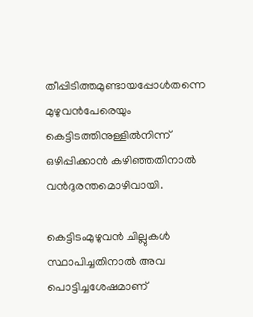തീപ്പിടിത്തമുണ്ടായപ്പോൾതന്നെ മുഴുവൻപേരെയും കെട്ടിടത്തിനുള്ളിൽനിന്ന് ഒഴിപ്പിക്കാൻ കഴിഞ്ഞതിനാൽ വൻദുരന്തമൊഴിവായി.

കെട്ടിടംമുഴുവൻ ചില്ലുകൾ സ്ഥാപിച്ചതിനാൽ അവ പൊട്ടിച്ചശേഷമാണ്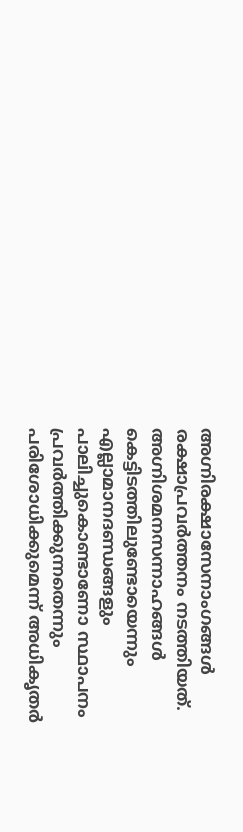അഗ്നിരക്ഷാസേനാംഗങ്ങൾ രക്ഷാപ്രവർത്തനം നടത്തിയത്. അഗ്നിശമനസന്നാഹങ്ങൾ കെട്ടിടത്തിലുണ്ടോയെന്നും എല്ലാമാനദണ്ഡങ്ങളും പാലിച്ചുകൊണ്ടാണോ സ്ഥാപനം പ്രവർത്തിക്കുന്നതെന്നും പരിശോധിക്കുമെന്ന് അധികൃതർ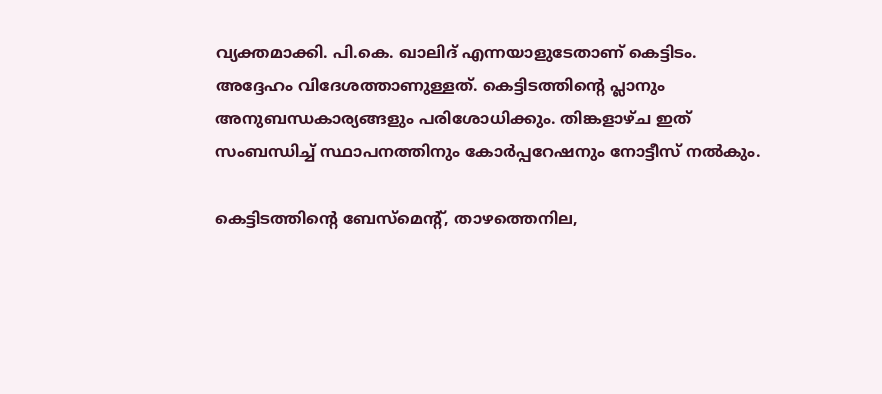വ്യക്തമാക്കി. പി.കെ. ഖാലിദ് എന്നയാളുടേതാണ് കെട്ടിടം. അദ്ദേഹം വിദേശത്താണുള്ളത്. കെട്ടിടത്തിന്റെ പ്ലാനും അനുബന്ധകാര്യങ്ങളും പരിശോധിക്കും. തിങ്കളാഴ്ച ഇത് സംബന്ധിച്ച് സ്ഥാപനത്തിനും കോർപ്പറേഷനും നോട്ടീസ് നൽകും.

കെട്ടിടത്തിന്റെ ബേസ്‌മെന്റ്, താഴത്തെനില,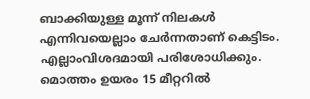ബാക്കിയുള്ള മൂന്ന് നിലകൾ എന്നിവയെല്ലാം ചേർന്നതാണ് കെട്ടിടം. എല്ലാംവിശദമായി പരിശോധിക്കും. മൊത്തം ഉയരം 15 മീറ്ററിൽ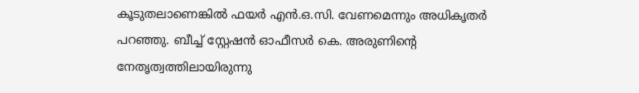കൂടുതലാണെങ്കിൽ ഫയർ എൻ.ഒ.സി. വേണമെന്നും അധികൃതർ പറഞ്ഞു. ബീച്ച് സ്റ്റേഷൻ ഓഫീസർ കെ. അരുണിന്റെ നേതൃത്വത്തിലായിരുന്നു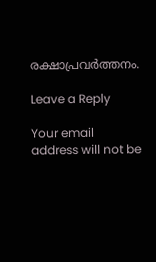രക്ഷാപ്രവർത്തനം.

Leave a Reply

Your email address will not be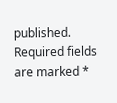published. Required fields are marked *